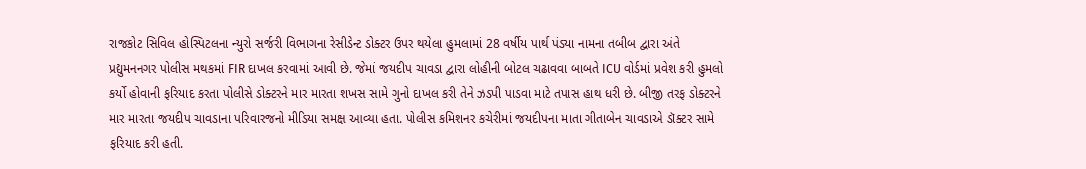રાજકોટ સિવિલ હોસ્પિટલના ન્યુરો સર્જરી વિભાગના રેસીડેન્ટ ડોક્ટર ઉપર થયેલા હુમલામાં 28 વર્ષીય પાર્થ પંડ્યા નામના તબીબ દ્વારા અંતે પ્રદ્યુમનનગર પોલીસ મથકમાં FIR દાખલ કરવામાં આવી છે. જેમાં જયદીપ ચાવડા દ્વારા લોહીની બોટલ ચઢાવવા બાબતે ICU વોર્ડમાં પ્રવેશ કરી હુમલો કર્યો હોવાની ફરિયાદ કરતા પોલીસે ડોક્ટરને માર મારતા શખસ સામે ગુનો દાખલ કરી તેને ઝડપી પાડવા માટે તપાસ હાથ ધરી છે. બીજી તરફ ડોક્ટરને માર મારતા જયદીપ ચાવડાના પરિવારજનો મીડિયા સમક્ષ આવ્યા હતા. પોલીસ કમિશનર કચેરીમાં જયદીપના માતા ગીતાબેન ચાવડાએ ડૉક્ટર સામે ફરિયાદ કરી હતી.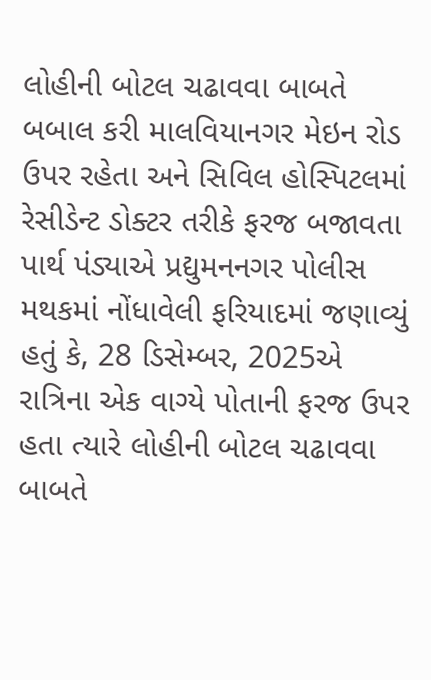લોહીની બોટલ ચઢાવવા બાબતે બબાલ કરી માલવિયાનગર મેઇન રોડ ઉપર રહેતા અને સિવિલ હોસ્પિટલમાં રેસીડેન્ટ ડોક્ટર તરીકે ફરજ બજાવતા પાર્થ પંડ્યાએ પ્રદ્યુમનનગર પોલીસ મથકમાં નોંધાવેલી ફરિયાદમાં જણાવ્યું હતું કે, 28 ડિસેમ્બર, 2025એ રાત્રિના એક વાગ્યે પોતાની ફરજ ઉપર હતા ત્યારે લોહીની બોટલ ચઢાવવા બાબતે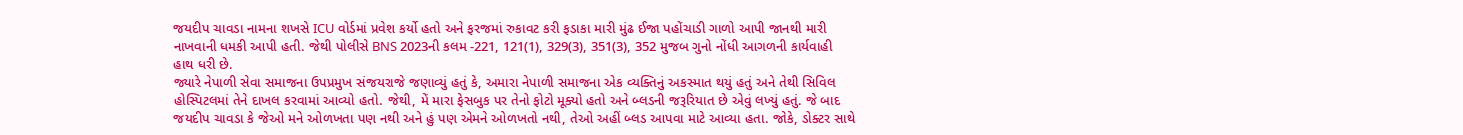જયદીપ ચાવડા નામના શખસે ICU વોર્ડમાં પ્રવેશ કર્યો હતો અને ફરજમાં રુકાવટ કરી ફડાકા મારી મુંઢ ઈજા પહોંચાડી ગાળો આપી જાનથી મારી નાખવાની ધમકી આપી હતી. જેથી પોલીસે BNS 2023ની કલમ -221, 121(1), 329(3), 351(3), 352 મુજબ ગુનો નોંધી આગળની કાર્યવાહી હાથ ધરી છે.
જ્યારે નેપાળી સેવા સમાજના ઉપપ્રમુખ સંજયરાજે જણાવ્યું હતું કે, અમારા નેપાળી સમાજના એક વ્યક્તિનું અકસ્માત થયું હતું અને તેથી સિવિલ હોસ્પિટલમાં તેને દાખલ કરવામાં આવ્યો હતો. જેથી, મેં મારા ફેસબુક પર તેનો ફોટો મૂક્યો હતો અને બ્લડની જરૂરિયાત છે એવું લખ્યું હતું. જે બાદ જયદીપ ચાવડા કે જેઓ મને ઓળખતા પણ નથી અને હું પણ એમને ઓળખતો નથી, તેઓ અહીં બ્લડ આપવા માટે આવ્યા હતા. જોકે, ડોક્ટર સાથે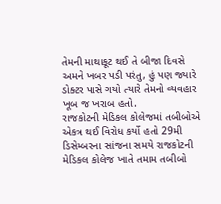તેમની માથાકૂટ થઈ તે બીજા દિવસે અમને ખબર પડી પરંતુ, હું પણ જ્યારે ડોક્ટર પાસે ગયો ત્યારે તેમનો વ્યવહાર ખૂબ જ ખરાબ હતો.
રાજકોટની મેડિકલ કોલેજમાં તબીબોએ એકત્ર થઈ વિરોધ કર્યો હતો 29મી ડિસેમ્બરના સાંજના સમયે રાજકોટની મેડિકલ કોલેજ ખાતે તમામ તબીબો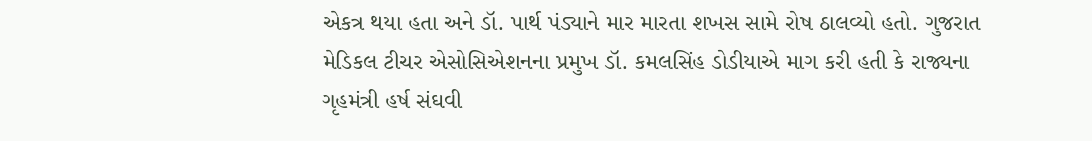એકત્ર થયા હતા અને ડૉ. પાર્થ પંડ્યાને માર મારતા શખસ સામે રોષ ઠાલવ્યો હતો. ગુજરાત મેડિકલ ટીચર એસોસિએશનના પ્રમુખ ડૉ. કમલસિંહ ડોડીયાએ માગ કરી હતી કે રાજ્યના ગૃહમંત્રી હર્ષ સંઘવી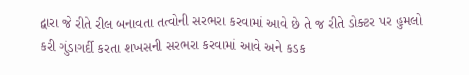દ્વારા જે રીતે રીલ બનાવતા તત્વોની સરભરા કરવામાં આવે છે તે જ રીતે ડોક્ટર પર હુમલો કરી ગુંડાગર્દી કરતા શખસની સરભરા કરવામાં આવે અને કડક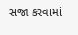સજા કરવામાં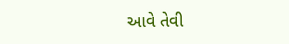આવે તેવી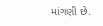માંગણી છે.